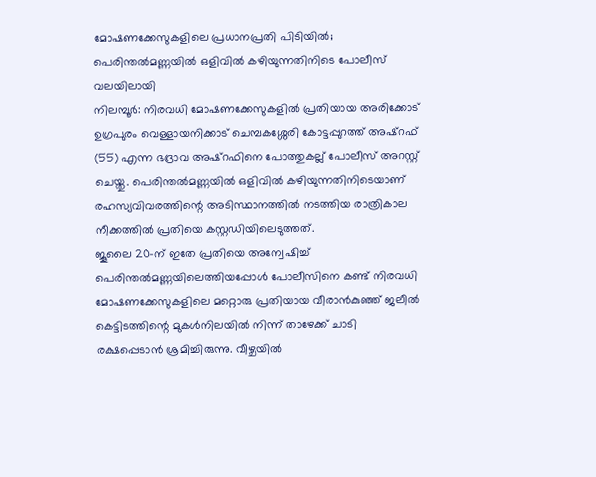മോഷണക്കേസുകളിലെ പ്രധാനപ്രതി പിടിയിൽ; പെരിന്തൽമണ്ണയിൽ ഒളിവിൽ കഴിയുന്നതിനിടെ പോലീസ് വലയിലായി
നിലമ്പൂർ: നിരവധി മോഷണക്കേസുകളിൽ പ്രതിയായ അരിക്കോട് ഉഗ്രപുരം വെള്ളായനിക്കാട് ചെമ്പകശ്ശേരി കോട്ടപ്പുറത്ത് അഷ്റഫ് (55) എന്ന ഭദ്രാവ അഷ്റഫിനെ പോത്തുകല്ല് പോലീസ് അറസ്റ്റ് ചെയ്തു. പെരിന്തൽമണ്ണയിൽ ഒളിവിൽ കഴിയുന്നതിനിടെയാണ് രഹസ്യവിവരത്തിന്റെ അടിസ്ഥാനത്തിൽ നടത്തിയ രാത്രികാല നീക്കത്തിൽ പ്രതിയെ കസ്റ്റഡിയിലെടുത്തത്.
ജൂലൈ 20-ന് ഇതേ പ്രതിയെ അന്വേഷിച്ച് പെരിന്തൽമണ്ണയിലെത്തിയപ്പോൾ പോലീസിനെ കണ്ട് നിരവധി മോഷണക്കേസുകളിലെ മറ്റൊരു പ്രതിയായ വീരാൻകുഞ്ഞ് ജലീൽ കെട്ടിടത്തിന്റെ മുകൾനിലയിൽ നിന്ന് താഴേക്ക് ചാടി രക്ഷപ്പെടാൻ ശ്രമിച്ചിരുന്നു. വീഴ്ചയിൽ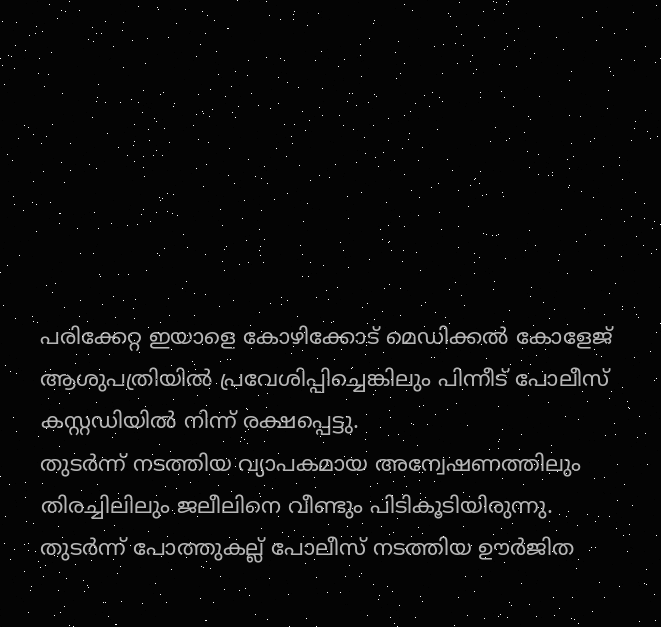പരിക്കേറ്റ ഇയാളെ കോഴിക്കോട് മെഡിക്കൽ കോളേജ് ആശുപത്രിയിൽ പ്രവേശിപ്പിച്ചെങ്കിലും പിന്നീട് പോലീസ് കസ്റ്റഡിയിൽ നിന്ന് രക്ഷപ്പെട്ടു.
തുടർന്ന് നടത്തിയ വ്യാപകമായ അന്വേഷണത്തിലും തിരച്ചിലിലും ജലീലിനെ വീണ്ടും പിടികൂടിയിരുന്നു. തുടർന്ന് പോത്തുകല്ല് പോലീസ് നടത്തിയ ഊർജിത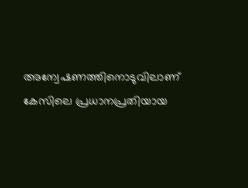അന്വേഷണത്തിനൊടുവിലാണ് കേസിലെ പ്രധാനപ്രതിയായ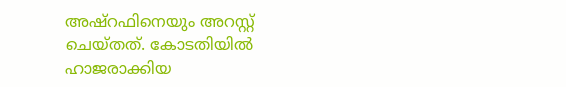അഷ്റഫിനെയും അറസ്റ്റ് ചെയ്തത്. കോടതിയിൽ ഹാജരാക്കിയ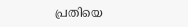പ്രതിയെ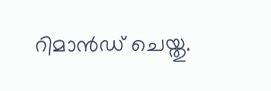റിമാൻഡ് ചെയ്തു.